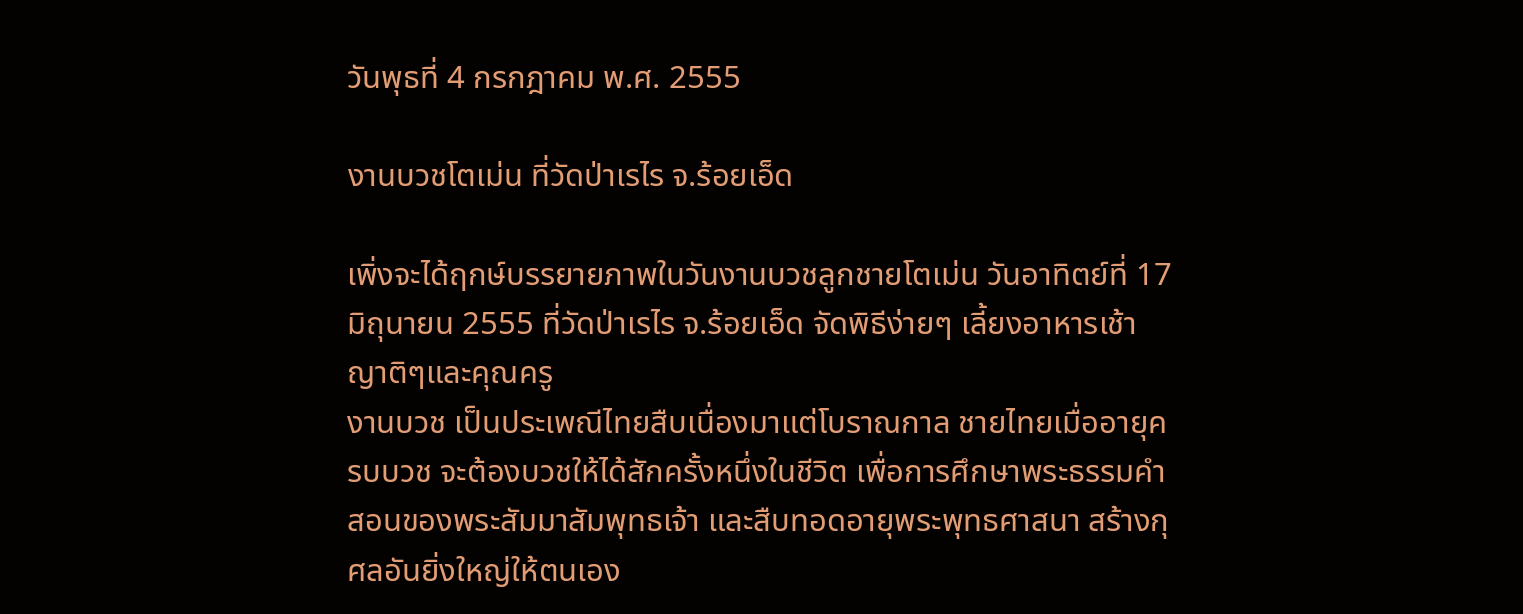วันพุธที่ 4 กรกฎาคม พ.ศ. 2555

งานบวชโตเม่น ที่วัดป่าเรไร จ.ร้อยเอ็ด

เพิ่งจะได้ฤกษ์บรรยายภาพในวันงานบวชลูกชายโตเม่น วันอาทิตย์ที่ 17 มิถุนายน 2555 ที่วัดป่าเรไร จ.ร้อยเอ็ด จัดพิธีง่ายๆ เลี้ยงอาหารเช้าญาติๆและคุณครู
งานบวช เป็นประเพณีไทยสืบเนื่องมาแต่โบราณกาล ชายไทยเมื่ออายุครบบวช จะต้องบวชให้ได้สักครั้งหนึ่งในชีวิต เพื่อการศึกษาพระธรรมคำสอนของพระสัมมาสัมพุทธเจ้า และสืบทอดอายุพระพุทธศาสนา สร้างกุศลอันยิ่งใหญ่ให้ตนเอง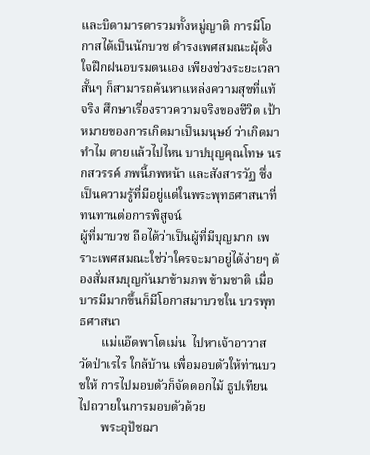และบิดามารดารวมทั้งหมู่ญาติ การมีโอกาสได้เป็นนักบวช ดำรงเพศสมณะผุ้ตั้งใจฝึกฝนอบรมตนเอง เพียงช่วงระยะเวลาสั้นๆ ก็สามารถค้นหาแหล่งความสุขที่แท้จริง ศึกษาเรื่องราวความจริงของชีวิต เป้าหมายของการเกิดมาเป็นมนุษย์ ว่าเกิดมาทำไม ตายแล้วไปไหน บาปบุญคุณโทษ นรกสวรรค์ ภพนี้ภพหน้า และสังสารวัฏ ซึ่งเป็นความรู้ที่มีอยู่แต่ในพระพุทธศาสนาที่ทนทานต่อการพิสูจน์
ผู้ที่มาบวช ถือได้ว่าเป็นผู้ที่มีบุญมาก เพราะเพศสมณะใช่ว่าใครจะมาอยู่ได้ง่ายๆ ต้องสั่มสมบุญกันมาข้ามภพ ข้ามชาติ เมื่อบารมีมากขึ้นก็มีโอกาสมาบวชใน บวรพุทธศาสนา
       แม่แอ๊ดพาโตเม่น  ไปหาเจ้าอาวาสวัดป่าเรไร ใกล้บ้าน เพื่อมอบตัวให้ท่านบวชให้ การไปมอบตัวก็จัดดอกไม้ ธูปเทียน ไปถวายในการมอบตัวด้วย
       พระอุปัชฌา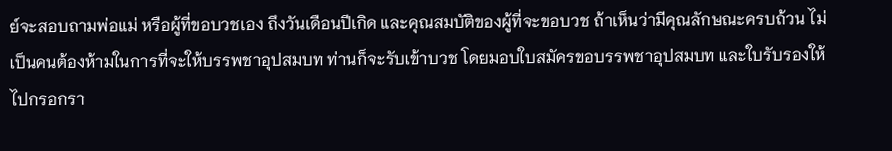ย์จะสอบถามพ่อแม่ หรือผู้ที่ขอบวชเอง ถึงวันเดือนปีเกิด และคุณสมบัติของผู้ที่จะขอบวช ถ้าเห็นว่ามีคุณลักษณะครบถ้วน ไม่เป็นคนต้องห้ามในการที่จะให้บรรพชาอุปสมบท ท่านก็จะรับเข้าบวช โดยมอบใบสมัครขอบรรพชาอุปสมบท และใบรับรองให้ไปกรอกรา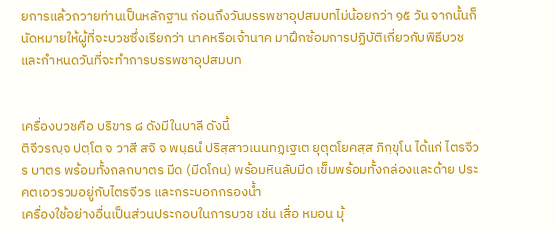ยการแล้วถวายท่านเป็นหลักฐาน ก่อนถึงวันบรรพชาอุปสมบทไม่น้อยกว่า ๑๕ วัน จากนั้นก็นัดหมายให้ผู้ที่จะบวชซึ่งเรียกว่า นาคหรือเจ้านาค มาฝึกซ้อมการปฏิบัติเกี่ยวกับพิธีบวช และกำหนดวันที่จะทำการบรรพชาอุปสมบท


เครื่องบวชคือ บริขาร ๘ ดังมีในบาลี ดังนี้
ติจีวรญฺจ ปตฺโต จ วาสี สจิ จ พนฺธนํ ปริสฺสาวเนนทฏฺเฐเต ยุตุตโยคสฺส ภิกฺขุโน ได้แก่ ไตรจีวร บาตร พร้อมทั้งถลกบาตร มีด (มีดโกน) พร้อมหินลับมีด เข็มพร้อมทั้งกล่องและด้าย ประคตเอวรวมอยู่กับไตรจีวร และกระบอกกรองน้ำ
เครื่องใช้อย่างอื่นเป็นส่วนประกอบในการบวช เช่น เสื่อ หมอน มุ้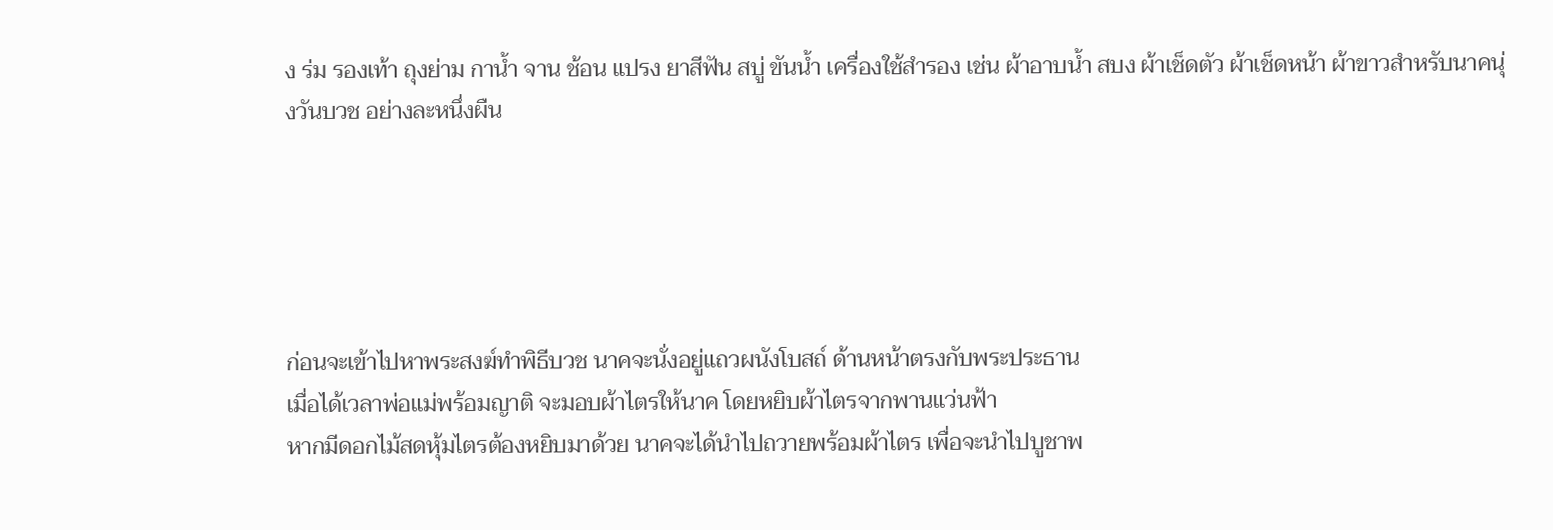ง ร่ม รองเท้า ถุงย่าม กาน้ำ จาน ช้อน แปรง ยาสีฟัน สบู่ ขันน้ำ เครื่องใช้สำรอง เช่น ผ้าอาบน้ำ สบง ผ้าเช็ดตัว ผ้าเช็ดหน้า ผ้าขาวสำหรับนาคนุ่งวันบวช อย่างละหนึ่งผืน





ก่อนจะเข้าไปหาพระสงฆ์ทำพิธีบวช นาคจะนั่งอยู่แถวผนังโบสถ์ ด้านหน้าตรงกับพระประธาน
เมื่อได้เวลาพ่อแม่พร้อมญาติ จะมอบผ้าไตรให้นาค โดยหยิบผ้าไตรจากพานแว่นฟ้า
หากมีดอกไม้สดหุ้มไตรต้องหยิบมาด้วย นาคจะได้นำไปถวายพร้อมผ้าไตร เพื่อจะนำไปบูชาพ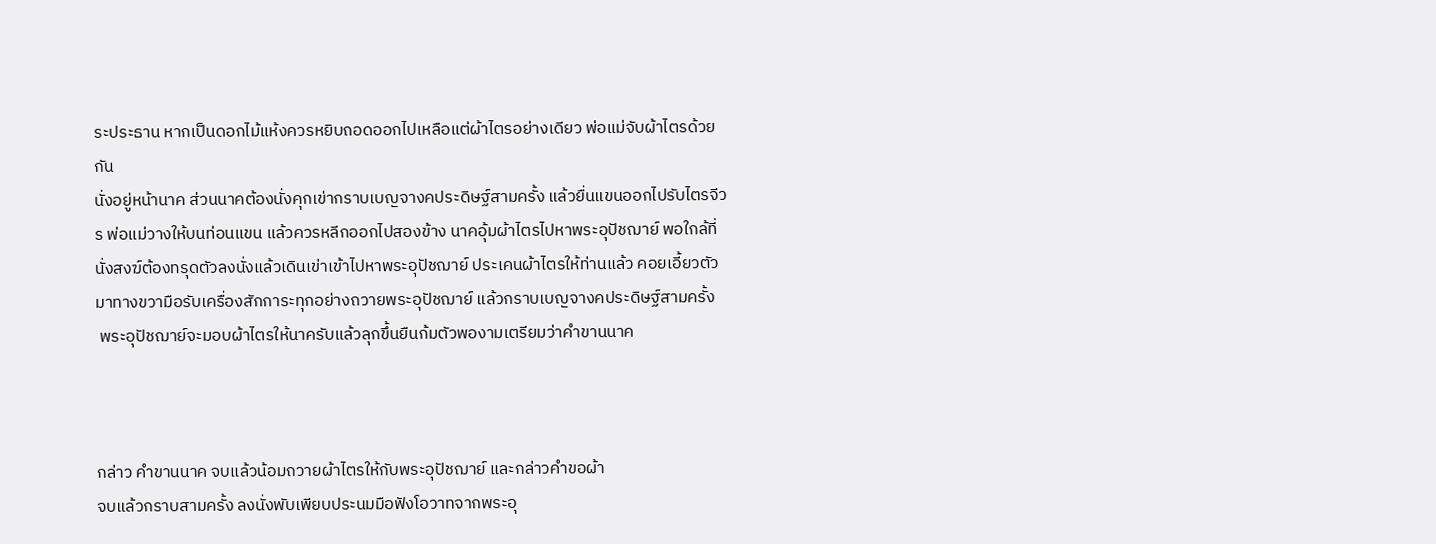ระประธาน หากเป็นดอกไม้แห้งควรหยิบถอดออกไปเหลือแต่ผ้าไตรอย่างเดียว พ่อแม่จับผ้าไตรด้วยกัน
นั่งอยู่หน้านาค ส่วนนาคต้องนั่งคุกเข่ากราบเบญจางคประดิษฐ์สามครั้ง แล้วยื่นแขนออกไปรับไตรจีวร พ่อแม่วางให้บนท่อนแขน แล้วควรหลีกออกไปสองข้าง นาคอุ้มผ้าไตรไปหาพระอุปัชฌาย์ พอใกล้ที่นั่งสงฆ์ต้องทรุดตัวลงนั่งแล้วเดินเข่าเข้าไปหาพระอุปัชฌาย์ ประเคนผ้าไตรให้ท่านแล้ว คอยเอี้ยวตัวมาทางขวามือรับเครื่องสักการะทุกอย่างถวายพระอุปัชฌาย์ แล้วกราบเบญจางคประดิษฐ์สามครั้ง
 พระอุปัชฌาย์จะมอบผ้าไตรให้นาครับแล้วลุกขึ้นยืนก้มตัวพองามเตรียมว่าคำขานนาค



กล่าว คำขานนาค จบแล้วน้อมถวายผ้าไตรให้กับพระอุปัชฌาย์ และกล่าวคำขอผ้า
จบแล้วกราบสามครั้ง ลงนั่งพับเพียบประนมมือฟังโอวาทจากพระอุ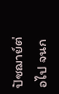ปัชฌาย์ต่อไป จนก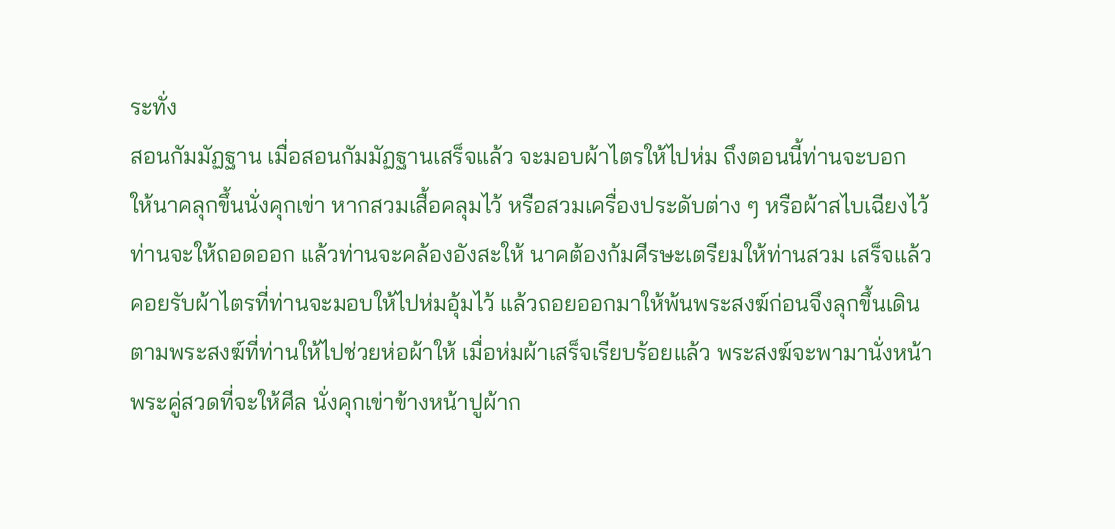ระทั่ง
สอนกัมมัฏฐาน เมื่อสอนกัมมัฏฐานเสร็จแล้ว จะมอบผ้าไตรให้ไปห่ม ถึงตอนนี้ท่านจะบอก
ให้นาคลุกขึ้นนั่งคุกเข่า หากสวมเสื้อคลุมไว้ หรือสวมเครื่องประดับต่าง ๆ หรือผ้าสไบเฉียงไว้
ท่านจะให้ถอดออก แล้วท่านจะคล้องอังสะให้ นาคต้องก้มศีรษะเตรียมให้ท่านสวม เสร็จแล้ว
คอยรับผ้าไตรที่ท่านจะมอบให้ไปห่มอุ้มไว้ แล้วถอยออกมาให้พ้นพระสงฆ์ก่อนจึงลุกขึ้นเดิน
ตามพระสงฆ์ที่ท่านให้ไปช่วยห่อผ้าให้ เมื่อห่มผ้าเสร็จเรียบร้อยแล้ว พระสงฆ์จะพามานั่งหน้า
พระคู่สวดที่จะให้ศีล นั่งคุกเข่าข้างหน้าปูผ้าก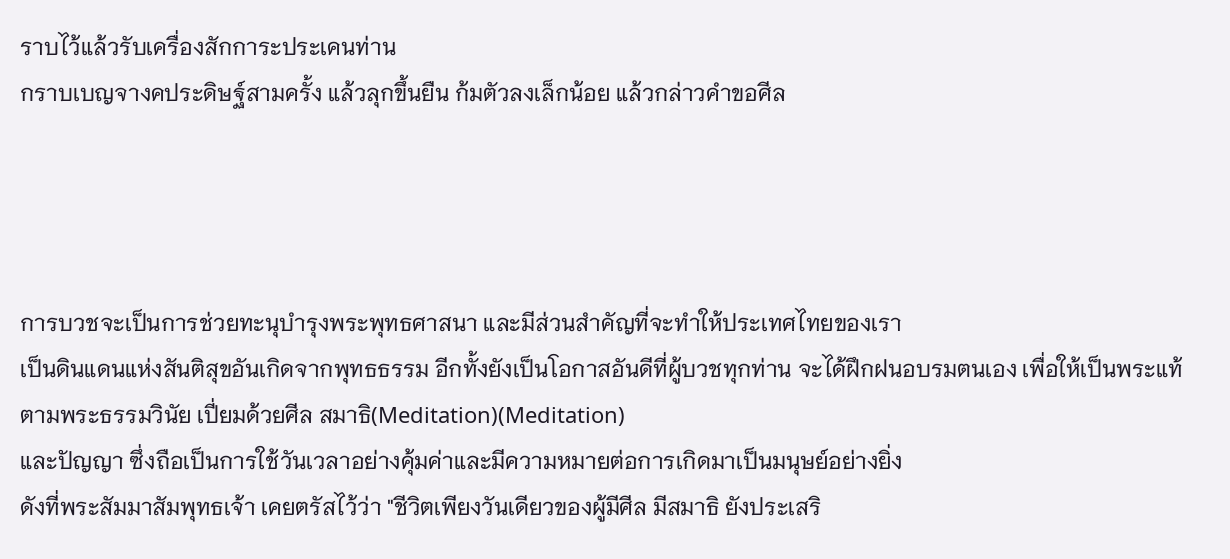ราบไว้แล้วรับเครื่องสักการะประเคนท่าน
กราบเบญจางคประดิษฐ์สามครั้ง แล้วลุกขึ้นยืน ก้มตัวลงเล็กน้อย แล้วกล่าวคำขอศีล




การบวชจะเป็นการช่วยทะนุบำรุงพระพุทธศาสนา และมีส่วนสำคัญที่จะทำให้ประเทศไทยของเรา
เป็นดินแดนแห่งสันติสุขอันเกิดจากพุทธธรรม อีกทั้งยังเป็นโอกาสอันดีที่ผู้บวชทุกท่าน จะได้ฝึกฝนอบรมตนเอง เพื่อให้เป็นพระแท้ตามพระธรรมวินัย เปี่ยมด้วยศีล สมาธิ(Meditation)(Meditation)
และปัญญา ซึ่งถือเป็นการใช้วันเวลาอย่างคุ้มค่าและมีความหมายต่อการเกิดมาเป็นมนุษย์อย่างยิ่ง
ดังที่พระสัมมาสัมพุทธเจ้า เคยตรัสไว้ว่า "ชีวิตเพียงวันเดียวของผู้มีศีล มีสมาธิ ยังประเสริ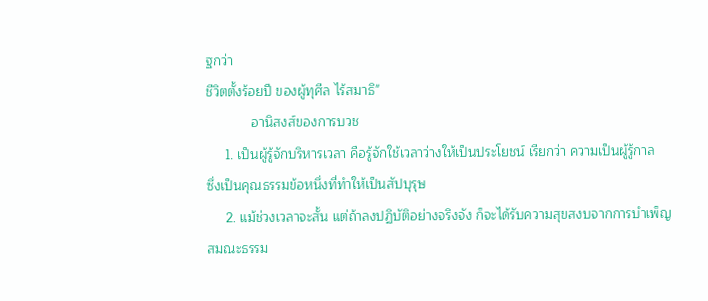ฐกว่า
ชีวิตตั้งร้อยปี ของผู้ทุศีล ไร้สมาธิ"
            อานิสงส์ของการบวช
     1. เป็นผู้รู้จักบริหารเวลา คือรู้จักใช้เวลาว่างให้เป็นประโยชน์ เรียกว่า ความเป็นผู้รู้กาล
ซึ่งเป็นคุณธรรมข้อหนึ่งที่ทำให้เป็นสัปบุรุษ
     2. แม้ช่วงเวลาจะสั้น แต่ถ้าลงปฏิบัติอย่างจริงจัง ก็จะได้รับความสุขสงบจากการบำเพ็ญ
สมณะธรรม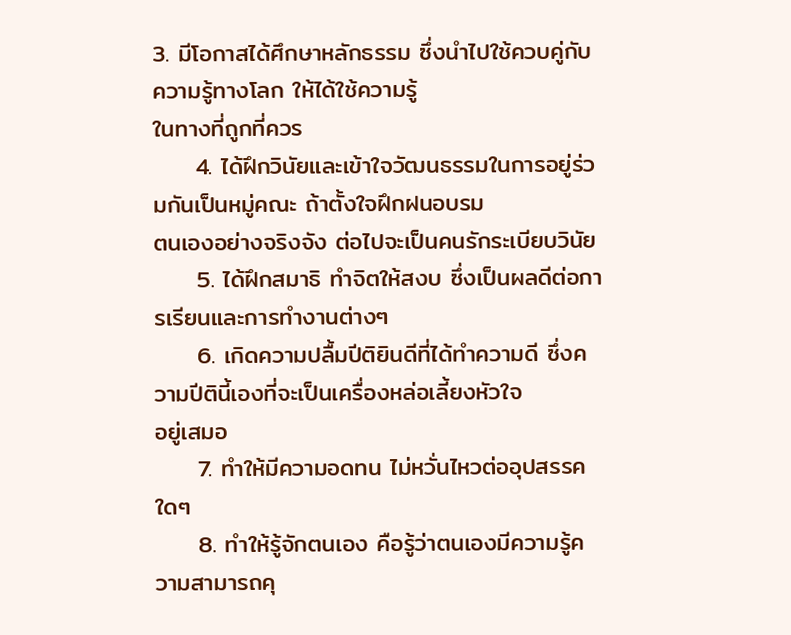3. มีโอกาสได้ศึกษาหลักธรรม ซึ่งนำไปใช้ควบคู่กับความรู้ทางโลก ให้ได้ใช้ความรู้
ในทางที่ถูกที่ควร
     4. ได้ฝึกวินัยและเข้าใจวัฒนธรรมในการอยู่ร่วมกันเป็นหมู่คณะ ถ้าตั้งใจฝึกฝนอบรม
ตนเองอย่างจริงจัง ต่อไปจะเป็นคนรักระเบียบวินัย
     5. ได้ฝึกสมาธิ ทำจิตให้สงบ ซึ่งเป็นผลดีต่อการเรียนและการทำงานต่างๆ
     6. เกิดความปลื้มปีติยินดีที่ได้ทำความดี ซึ่งความปีตินี้เองที่จะเป็นเครื่องหล่อเลี้ยงหัวใจ
อยู่เสมอ
     7. ทำให้มีความอดทน ไม่หวั่นไหวต่ออุปสรรคใดๆ
     8. ทำให้รู้จักตนเอง คือรู้ว่าตนเองมีความรู้ความสามารถคุ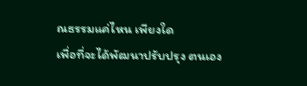ณธรรมแค่ไหน เพียงใด
เพื่อที่จะได้พัฒนาปรับปรุง ตนเอง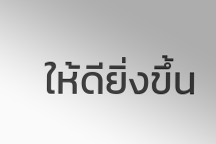ให้ดียิ่งขึ้น